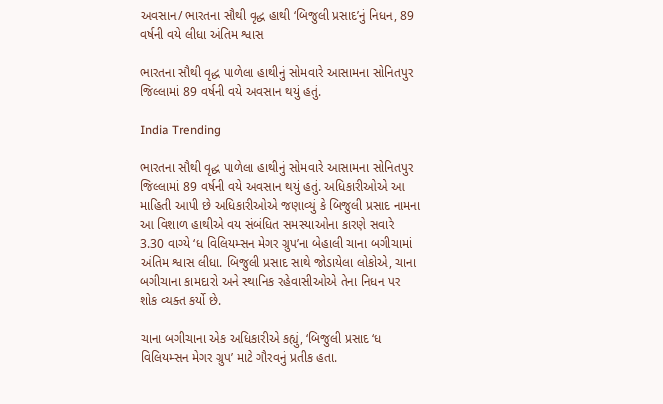અવસાન/ ભારતના સૌથી વૃદ્ધ હાથી ‘બિજુલી પ્રસાદ’નું નિધન, 89 વર્ષની વયે લીધા અંતિમ શ્વાસ

ભારતના સૌથી વૃદ્ધ પાળેલા હાથીનું સોમવારે આસામના સોનિતપુર જિલ્લામાં 89 વર્ષની વયે અવસાન થયું હતું.

India Trending

ભારતના સૌથી વૃદ્ધ પાળેલા હાથીનું સોમવારે આસામના સોનિતપુર જિલ્લામાં 89 વર્ષની વયે અવસાન થયું હતું. અધિકારીઓએ આ માહિતી આપી છે અધિકારીઓએ જણાવ્યું કે બિજુલી પ્રસાદ નામના આ વિશાળ હાથીએ વય સંબંધિત સમસ્યાઓના કારણે સવારે 3.30 વાગ્યે ‘ધ વિલિયમ્સન મેગર ગ્રુપ’ના બેહાલી ચાના બગીચામાં અંતિમ શ્વાસ લીધા. બિજુલી પ્રસાદ સાથે જોડાયેલા લોકોએ, ચાના બગીચાના કામદારો અને સ્થાનિક રહેવાસીઓએ તેના નિધન પર શોક વ્યક્ત કર્યો છે.

ચાના બગીચાના એક અધિકારીએ કહ્યું, ‘બિજુલી પ્રસાદ ‘ધ વિલિયમ્સન મેગર ગ્રુપ’ માટે ગૌરવનું પ્રતીક હતા.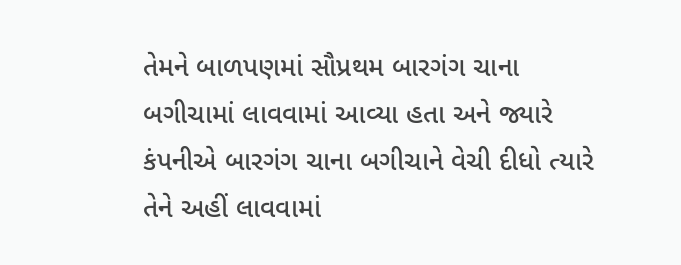તેમને બાળપણમાં સૌપ્રથમ બારગંગ ચાના બગીચામાં લાવવામાં આવ્યા હતા અને જ્યારે કંપનીએ બારગંગ ચાના બગીચાને વેચી દીધો ત્યારે તેને અહીં લાવવામાં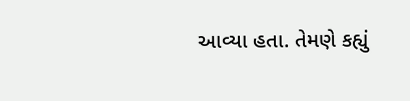આવ્યા હતા. તેમણે કહ્યું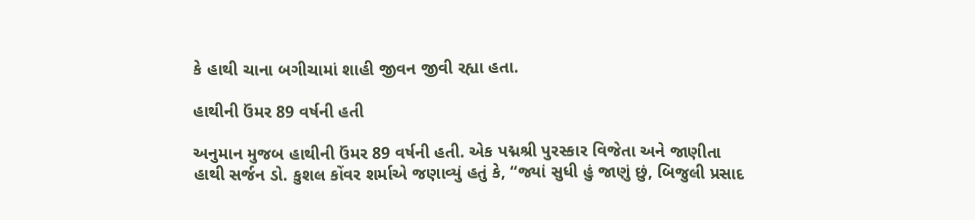કે હાથી ચાના બગીચામાં શાહી જીવન જીવી રહ્યા હતા.

હાથીની ઉંમર 89 વર્ષની હતી

અનુમાન મુજબ હાથીની ઉંમર 89 વર્ષની હતી. એક પદ્મશ્રી પુરસ્કાર વિજેતા અને જાણીતા હાથી સર્જન ડો. કુશલ કોંવર શર્માએ જણાવ્યું હતું કે, “જ્યાં સુધી હું જાણું છું, બિજુલી પ્રસાદ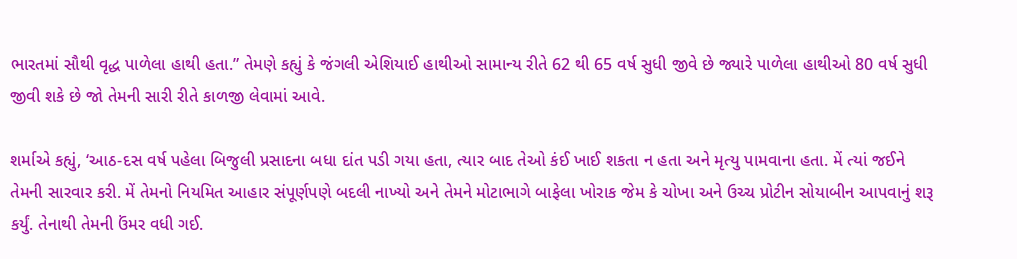ભારતમાં સૌથી વૃદ્ધ પાળેલા હાથી હતા.” તેમણે કહ્યું કે જંગલી એશિયાઈ હાથીઓ સામાન્ય રીતે 62 થી 65 વર્ષ સુધી જીવે છે જ્યારે પાળેલા હાથીઓ 80 વર્ષ સુધી જીવી શકે છે જો તેમની સારી રીતે કાળજી લેવામાં આવે.

શર્માએ કહ્યું, ‘આઠ-દસ વર્ષ પહેલા બિજુલી પ્રસાદના બધા દાંત પડી ગયા હતા, ત્યાર બાદ તેઓ કંઈ ખાઈ શકતા ન હતા અને મૃત્યુ પામવાના હતા. મેં ત્યાં જઈને તેમની સારવાર કરી. મેં તેમનો નિયમિત આહાર સંપૂર્ણપણે બદલી નાખ્યો અને તેમને મોટાભાગે બાફેલા ખોરાક જેમ કે ચોખા અને ઉચ્ચ પ્રોટીન સોયાબીન આપવાનું શરૂ કર્યું. તેનાથી તેમની ઉંમર વધી ગઈ.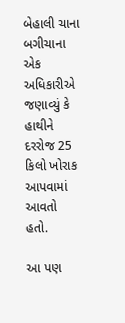બેહાલી ચાના બગીચાના એક અધિકારીએ જણાવ્યું કે હાથીને દરરોજ 25 કિલો ખોરાક આપવામાં આવતો હતો.

આ પણ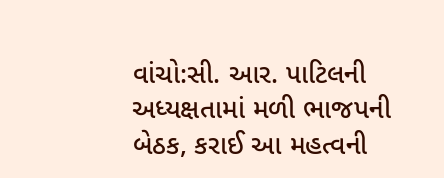વાંચો:સી. આર. પાટિલની અધ્યક્ષતામાં મળી ભાજપની બેઠક, કરાઈ આ મહત્વની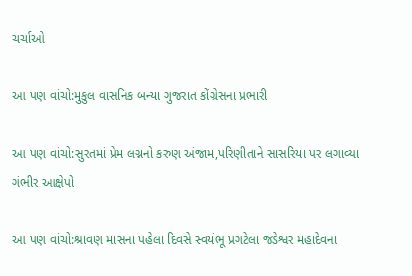ચર્ચાઓ

આ પણ વાંચો:મુકુલ વાસનિક બન્યા ગુજરાત કોંગ્રેસના પ્રભારી

આ પણ વાંચો:સુરતમાં પ્રેમ લગ્નનો કરુણ અંજામ,પરિણીતાને સાસરિયા પર લગાવ્યા ગંભીર આક્ષેપો

આ પણ વાંચો:શ્રાવણ માસના પહેલા દિવસે સ્વયંભૂ પ્રગટેલા જડેશ્વર મહાદેવના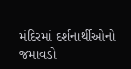મંદિરમાં દર્શનાર્થીઓનો જમાવડો